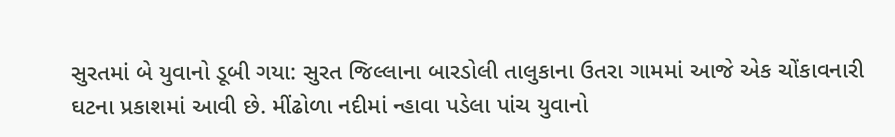સુરતમાં બે યુવાનો ડૂબી ગયા: સુરત જિલ્લાના બારડોલી તાલુકાના ઉતરા ગામમાં આજે એક ચોંકાવનારી ઘટના પ્રકાશમાં આવી છે. મીંઢોળા નદીમાં ન્હાવા પડેલા પાંચ યુવાનો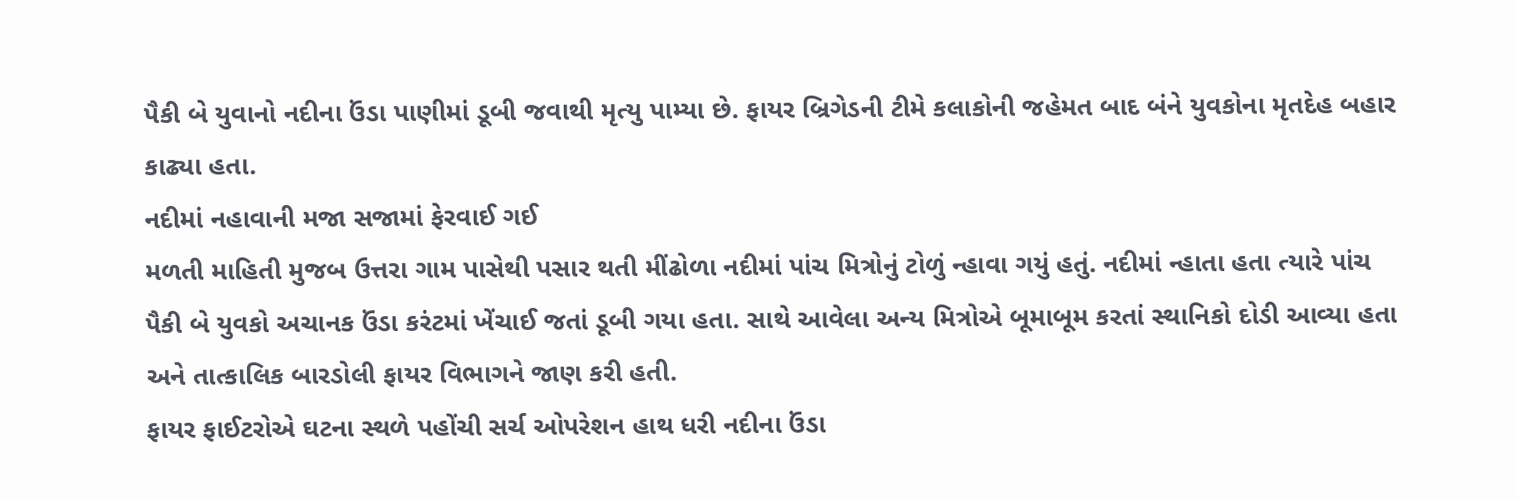પૈકી બે યુવાનો નદીના ઉંડા પાણીમાં ડૂબી જવાથી મૃત્યુ પામ્યા છે. ફાયર બ્રિગેડની ટીમે કલાકોની જહેમત બાદ બંને યુવકોના મૃતદેહ બહાર કાઢ્યા હતા.
નદીમાં નહાવાની મજા સજામાં ફેરવાઈ ગઈ
મળતી માહિતી મુજબ ઉત્તરા ગામ પાસેથી પસાર થતી મીંઢોળા નદીમાં પાંચ મિત્રોનું ટોળું ન્હાવા ગયું હતું. નદીમાં ન્હાતા હતા ત્યારે પાંચ પૈકી બે યુવકો અચાનક ઉંડા કરંટમાં ખેંચાઈ જતાં ડૂબી ગયા હતા. સાથે આવેલા અન્ય મિત્રોએ બૂમાબૂમ કરતાં સ્થાનિકો દોડી આવ્યા હતા અને તાત્કાલિક બારડોલી ફાયર વિભાગને જાણ કરી હતી.
ફાયર ફાઈટરોએ ઘટના સ્થળે પહોંચી સર્ચ ઓપરેશન હાથ ધરી નદીના ઉંડા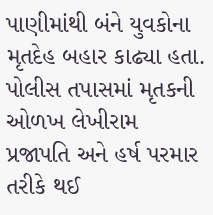પાણીમાંથી બંને યુવકોના મૃતદેહ બહાર કાઢ્યા હતા. પોલીસ તપાસમાં મૃતકની ઓળખ લેખીરામ પ્રજાપતિ અને હર્ષ પરમાર તરીકે થઈ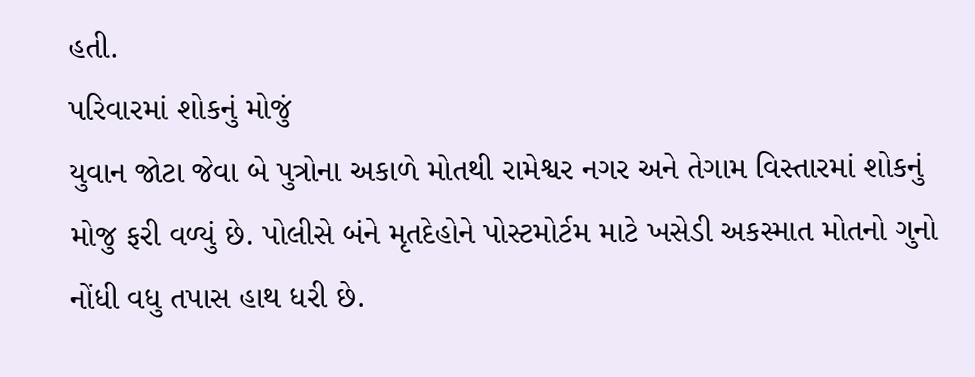હતી.
પરિવારમાં શોકનું મોજું
યુવાન જોટા જેવા બે પુત્રોના અકાળે મોતથી રામેશ્વર નગર અને તેગામ વિસ્તારમાં શોકનું મોજુ ફરી વળ્યું છે. પોલીસે બંને મૃતદેહોને પોસ્ટમોર્ટમ માટે ખસેડી અકસ્માત મોતનો ગુનો નોંધી વધુ તપાસ હાથ ધરી છે.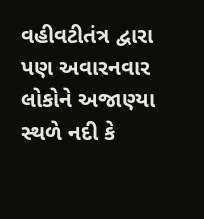વહીવટીતંત્ર દ્વારા પણ અવારનવાર લોકોને અજાણ્યા સ્થળે નદી કે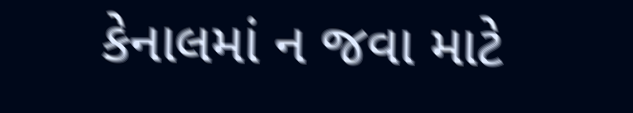કેનાલમાં ન જવા માટે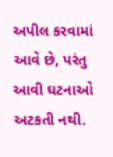અપીલ કરવામાં આવે છે, પરંતુ આવી ઘટનાઓ અટકતી નથી.